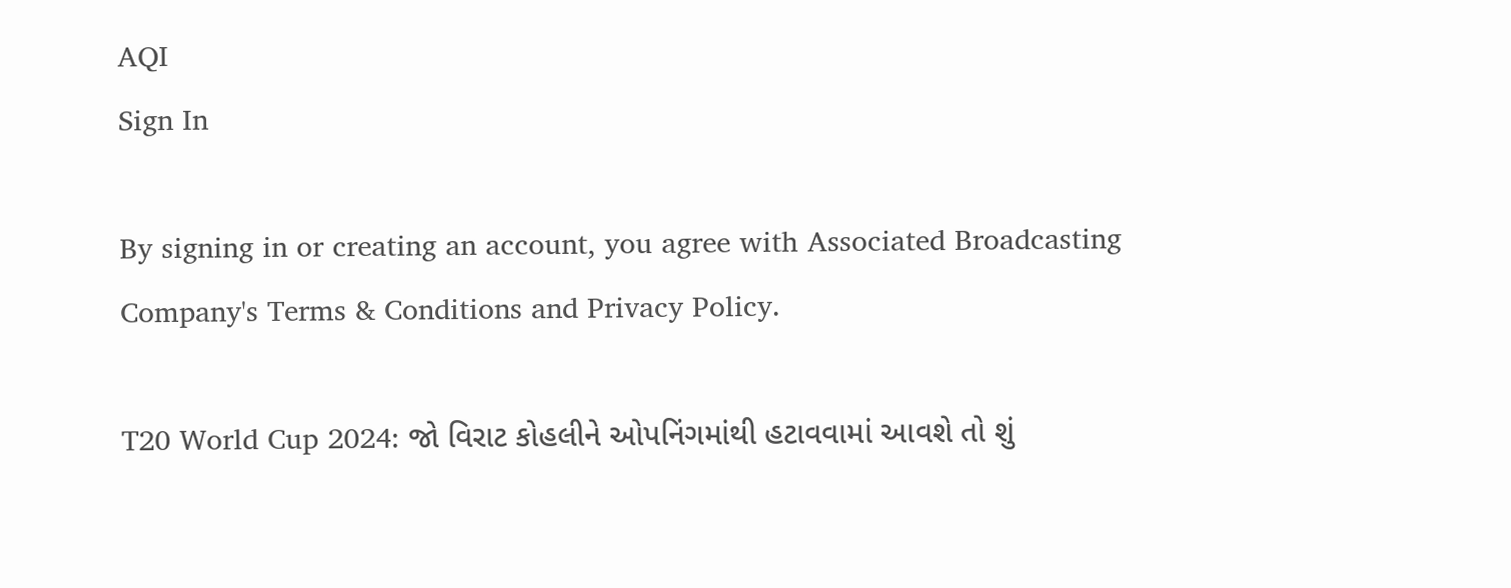AQI
Sign In

By signing in or creating an account, you agree with Associated Broadcasting Company's Terms & Conditions and Privacy Policy.

T20 World Cup 2024: જો વિરાટ કોહલીને ઓપનિંગમાંથી હટાવવામાં આવશે તો શું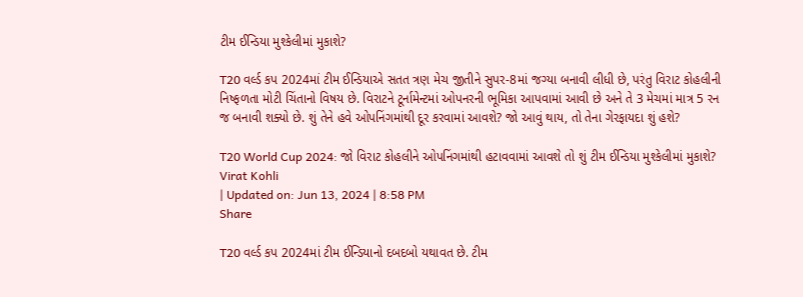ટીમ ઈન્ડિયા મુશ્કેલીમાં મુકાશે?

T20 વર્લ્ડ કપ 2024માં ટીમ ઈન્ડિયાએ સતત ત્રણ મેચ જીતીને સુપર-8માં જગ્યા બનાવી લીધી છે, પરંતુ વિરાટ કોહલીની નિષ્ફળતા મોટી ચિંતાનો વિષય છે. વિરાટને ટૂર્નામેન્ટમાં ઓપનરની ભૂમિકા આપવામાં આવી છે અને તે 3 મેચમાં માત્ર 5 રન જ બનાવી શક્યો છે. શું તેને હવે ઓપનિંગમાંથી દૂર કરવામાં આવશે? જો આવું થાય, તો તેના ગેરફાયદા શું હશે?

T20 World Cup 2024: જો વિરાટ કોહલીને ઓપનિંગમાંથી હટાવવામાં આવશે તો શું ટીમ ઈન્ડિયા મુશ્કેલીમાં મુકાશે?
Virat Kohli
| Updated on: Jun 13, 2024 | 8:58 PM
Share

T20 વર્લ્ડ કપ 2024માં ટીમ ઈન્ડિયાનો દબદબો યથાવત છે. ટીમ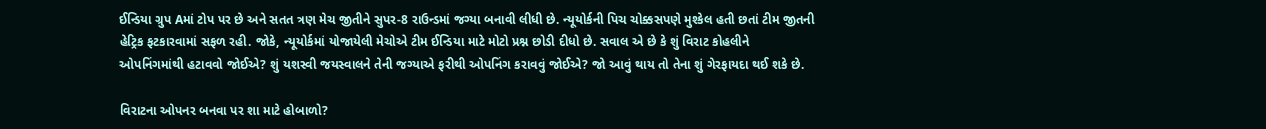ઈન્ડિયા ગ્રુપ Aમાં ટોપ પર છે અને સતત ત્રણ મેચ જીતીને સુપર-8 રાઉન્ડમાં જગ્યા બનાવી લીધી છે. ન્યૂયોર્કની પિચ ચોક્કસપણે મુશ્કેલ હતી છતાં ટીમ જીતની હેટ્રિક ફટકારવામાં સફળ રહી. જોકે, ન્યૂયોર્કમાં યોજાયેલી મેચોએ ટીમ ઈન્ડિયા માટે મોટો પ્રશ્ન છોડી દીધો છે. સવાલ એ છે કે શું વિરાટ કોહલીને ઓપનિંગમાંથી હટાવવો જોઈએ? શું યશસ્વી જયસ્વાલને તેની જગ્યાએ ફરીથી ઓપનિંગ કરાવવું જોઈએ? જો આવું થાય તો તેના શું ગેરફાયદા થઈ શકે છે.

વિરાટના ઓપનર બનવા પર શા માટે હોબાળો?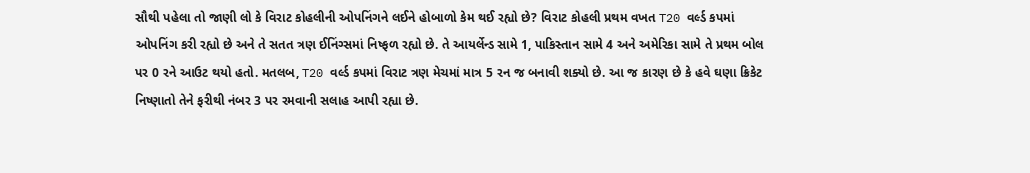સૌથી પહેલા તો જાણી લો કે વિરાટ કોહલીની ઓપનિંગને લઈને હોબાળો કેમ થઈ રહ્યો છે? વિરાટ કોહલી પ્રથમ વખત T20 વર્લ્ડ કપમાં ઓપનિંગ કરી રહ્યો છે અને તે સતત ત્રણ ઈનિંગ્સમાં નિષ્ફળ રહ્યો છે. તે આયર્લેન્ડ સામે 1, પાકિસ્તાન સામે 4 અને અમેરિકા સામે તે પ્રથમ બોલ પર 0 રને આઉટ થયો હતો. મતલબ, T20 વર્લ્ડ કપમાં વિરાટ ત્રણ મેચમાં માત્ર 5 રન જ બનાવી શક્યો છે. આ જ કારણ છે કે હવે ઘણા ક્રિકેટ નિષ્ણાતો તેને ફરીથી નંબર 3 પર રમવાની સલાહ આપી રહ્યા છે.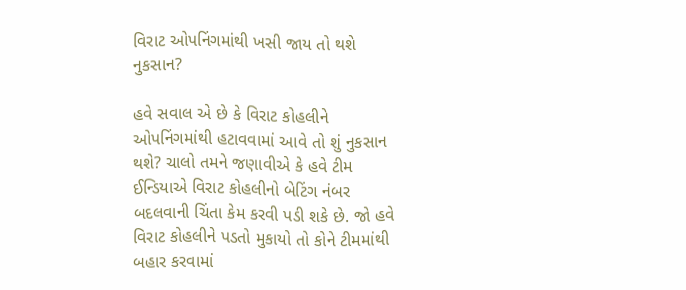વિરાટ ઓપનિંગમાંથી ખસી જાય તો થશે નુકસાન?

હવે સવાલ એ છે કે વિરાટ કોહલીને ઓપનિંગમાંથી હટાવવામાં આવે તો શું નુકસાન થશે? ચાલો તમને જણાવીએ કે હવે ટીમ ઈન્ડિયાએ વિરાટ કોહલીનો બેટિંગ નંબર બદલવાની ચિંતા કેમ કરવી પડી શકે છે. જો હવે વિરાટ કોહલીને પડતો મુકાયો તો કોને ટીમમાંથી બહાર કરવામાં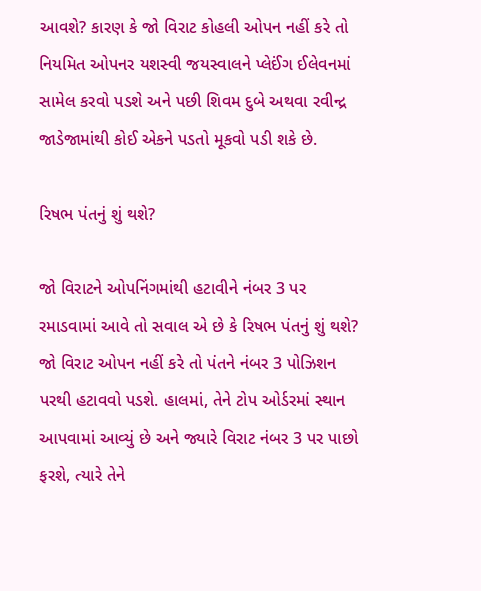આવશે? કારણ કે જો વિરાટ કોહલી ઓપન નહીં કરે તો નિયમિત ઓપનર યશસ્વી જયસ્વાલને પ્લેઈંગ ઈલેવનમાં સામેલ કરવો પડશે અને પછી શિવમ દુબે અથવા રવીન્દ્ર જાડેજામાંથી કોઈ એકને પડતો મૂકવો પડી શકે છે.

રિષભ પંતનું શું થશે?

જો વિરાટને ઓપનિંગમાંથી હટાવીને નંબર 3 પર રમાડવામાં આવે તો સવાલ એ છે કે રિષભ પંતનું શું થશે? જો વિરાટ ઓપન નહીં કરે તો પંતને નંબર 3 પોઝિશન પરથી હટાવવો પડશે. હાલમાં, તેને ટોપ ઓર્ડરમાં સ્થાન આપવામાં આવ્યું છે અને જ્યારે વિરાટ નંબર 3 પર પાછો ફરશે, ત્યારે તેને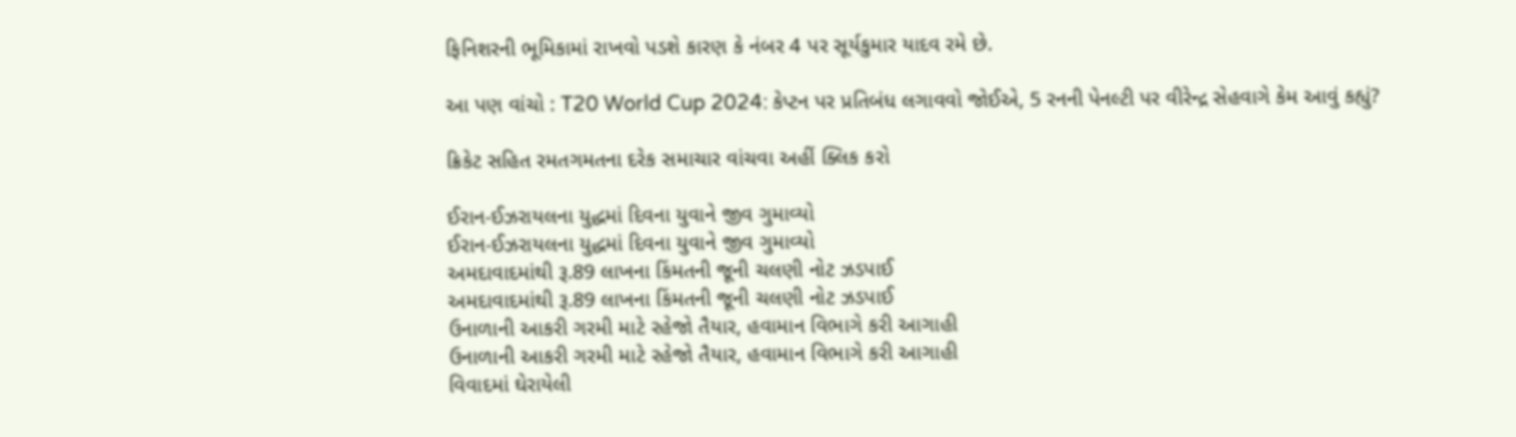ફિનિશરની ભૂમિકામાં રાખવો પડશે કારણ કે નંબર 4 પર સૂર્યકુમાર યાદવ રમે છે.

આ પણ વાંચો : T20 World Cup 2024: કેપ્ટન પર પ્રતિબંધ લગાવવો જોઈએ, 5 રનની પેનલ્ટી પર વીરેન્દ્ર સેહવાગે કેમ આવું કહ્યું?

ક્રિકેટ સહિત રમતગમતના દરેક સમાચાર વાંચવા અહીં ક્લિક કરો

ઈરાન-ઈઝરાયલના યુદ્ધમાં દિવના યુવાને જીવ ગુમાવ્યો
ઈરાન-ઈઝરાયલના યુદ્ધમાં દિવના યુવાને જીવ ગુમાવ્યો
અમદાવાદમાંથી રૂ.89 લાખના કિંમતની જૂની ચલણી નોટ ઝડપાઈ
અમદાવાદમાંથી રૂ.89 લાખના કિંમતની જૂની ચલણી નોટ ઝડપાઈ
ઉનાળાની આકરી ગરમી માટે રહેજો તૈયાર, હવામાન વિભાગે કરી આગાહી
ઉનાળાની આકરી ગરમી માટે રહેજો તૈયાર, હવામાન વિભાગે કરી આગાહી
વિવાદમાં ઘેરાયેલી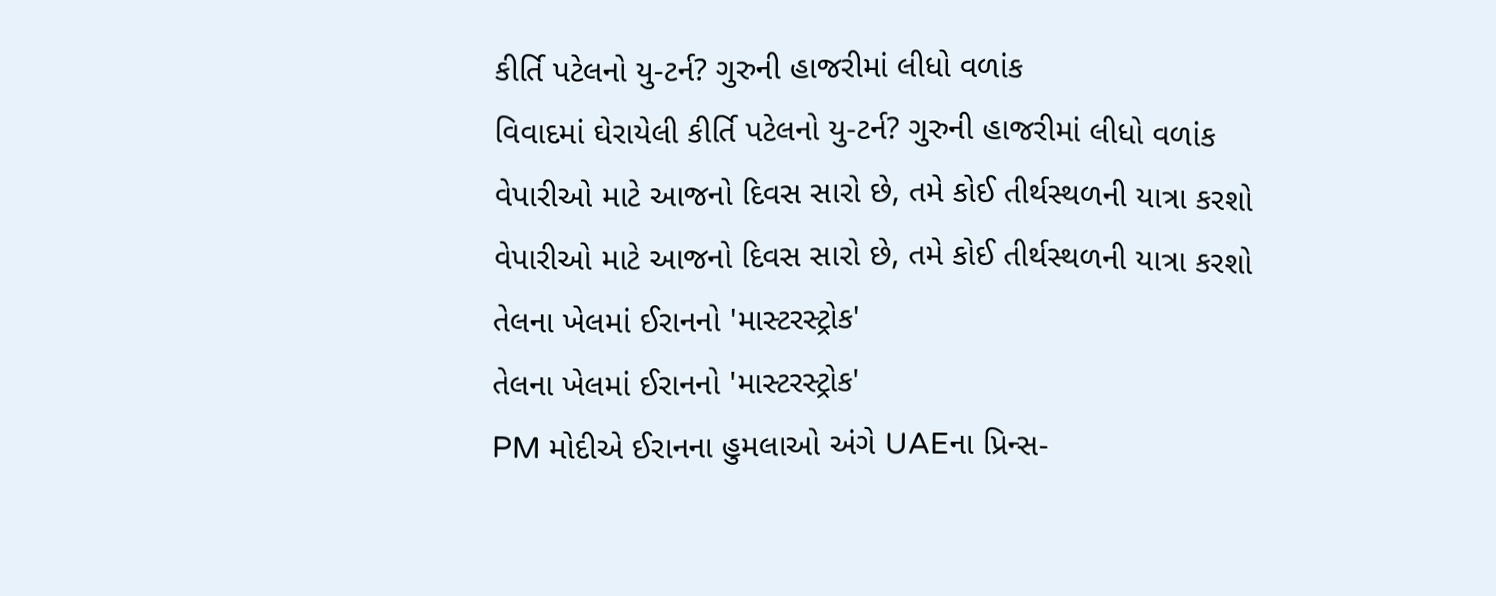કીર્તિ પટેલનો યુ-ટર્ન? ગુરુની હાજરીમાં લીધો વળાંક
વિવાદમાં ઘેરાયેલી કીર્તિ પટેલનો યુ-ટર્ન? ગુરુની હાજરીમાં લીધો વળાંક
વેપારીઓ માટે આજનો દિવસ સારો છે, તમે કોઈ તીર્થસ્થળની યાત્રા કરશો
વેપારીઓ માટે આજનો દિવસ સારો છે, તમે કોઈ તીર્થસ્થળની યાત્રા કરશો
તેલના ખેલમાં ઈરાનનો 'માસ્ટરસ્ટ્રોક'
તેલના ખેલમાં ઈરાનનો 'માસ્ટરસ્ટ્રોક'
PM મોદીએ ઈરાનના હુમલાઓ અંગે UAEના પ્રિન્સ-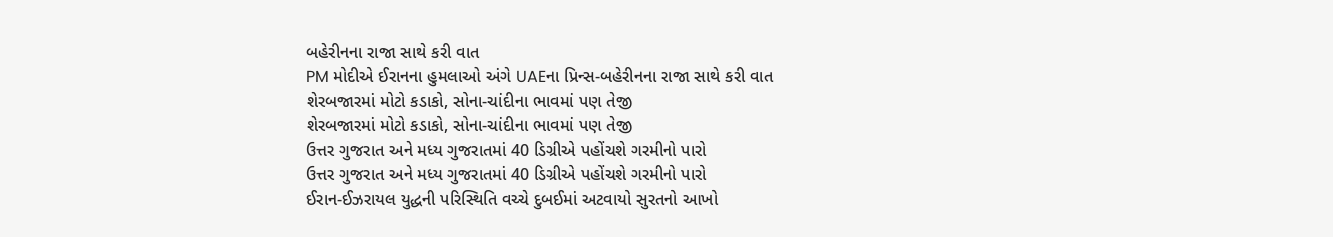બહેરીનના રાજા સાથે કરી વાત
PM મોદીએ ઈરાનના હુમલાઓ અંગે UAEના પ્રિન્સ-બહેરીનના રાજા સાથે કરી વાત
શેરબજારમાં મોટો કડાકો, સોના-ચાંદીના ભાવમાં પણ તેજી
શેરબજારમાં મોટો કડાકો, સોના-ચાંદીના ભાવમાં પણ તેજી
ઉત્તર ગુજરાત અને મધ્ય ગુજરાતમાં 40 ડિગ્રીએ પહોંચશે ગરમીનો પારો
ઉત્તર ગુજરાત અને મધ્ય ગુજરાતમાં 40 ડિગ્રીએ પહોંચશે ગરમીનો પારો
ઈરાન-ઈઝરાયલ યુદ્ધની પરિસ્થિતિ વચ્ચે દુબઈમાં અટવાયો સુરતનો આખો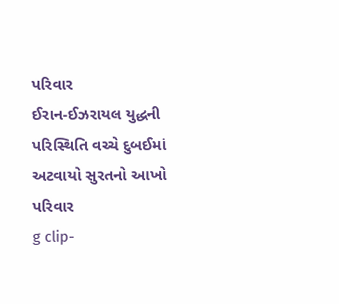પરિવાર
ઈરાન-ઈઝરાયલ યુદ્ધની પરિસ્થિતિ વચ્ચે દુબઈમાં અટવાયો સુરતનો આખો પરિવાર
g clip-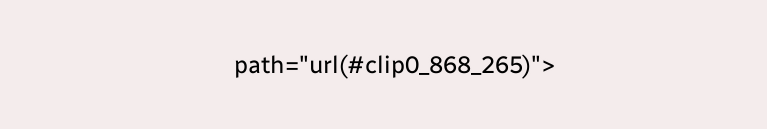path="url(#clip0_868_265)">